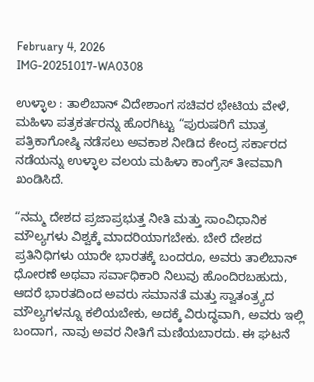February 4, 2026
IMG-20251017-WA0308

ಉಳ್ಳಾಲ : ತಾಲಿಬಾನ್ ವಿದೇಶಾಂಗ ಸಚಿವರ ಭೇಟಿಯ ವೇಳೆ, ಮಹಿಳಾ ಪತ್ರಕರ್ತರನ್ನು ಹೊರಗಿಟ್ಟು “ಪುರುಷರಿಗೆ ಮಾತ್ರ ಪತ್ರಿಕಾಗೋಷ್ಠಿ ನಡೆಸಲು ಅವಕಾಶ ನೀಡಿದ ಕೇಂದ್ರ ಸರ್ಕಾರದ ನಡೆಯನ್ನು ಉಳ್ಳಾಲ ವಲಯ ಮಹಿಳಾ ಕಾಂಗ್ರೆಸ್ ತೀವವಾಗಿ ಖಂಡಿಸಿದೆ.

“ನಮ್ಮ ದೇಶದ ಪ್ರಜಾಪ್ರಭುತ್ತ ನೀತಿ ಮತ್ತು ಸಾಂವಿಧಾನಿಕ ಮೌಲ್ಯಗಳು ವಿಶ್ವಕ್ಕೆ ಮಾದರಿಯಾಗಬೇಕು. ಬೇರೆ ದೇಶದ ಪ್ರತಿನಿಧಿಗಳು ಯಾರೇ ಭಾರತಕ್ಕೆ ಬಂದರೂ, ಅವರು ತಾಲಿಬಾನ್ ಧೋರಣೆ ಅಥವಾ ಸರ್ವಾಧಿಕಾರಿ ನಿಲುವು ಹೊಂದಿರಬಹುದು, ಆದರೆ ಭಾರತದಿಂದ ಅವರು ಸಮಾನತೆ ಮತ್ತು ಸ್ವಾತಂತ್ರ್ಯದ ಮೌಲ್ಯಗಳನ್ನೂ ಕಲಿಯಬೇಕು, ಅದಕ್ಕೆ ವಿರುದ್ಧವಾಗಿ, ಅವರು ಇಲ್ಲಿ ಬಂದಾಗ, ನಾವು ಅವರ ನೀತಿಗೆ ಮಣಿಯಬಾರದು. ಈ ಘಟನೆ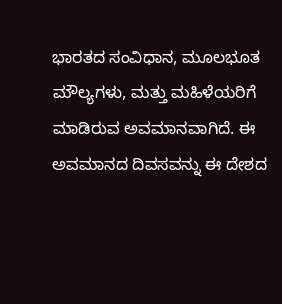ಭಾರತದ ಸಂವಿಧಾನ, ಮೂಲಭೂತ ಮೌಲ್ಯಗಳು, ಮತ್ತು ಮಹಿಳೆಯರಿಗೆ ಮಾಡಿರುವ ಅವಮಾನವಾಗಿದೆ. ಈ ಅವಮಾನದ ದಿವಸವನ್ನು ಈ ದೇಶದ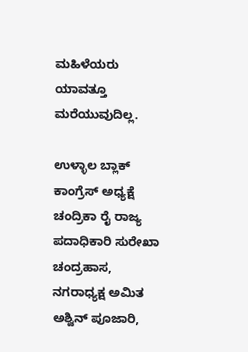ಮಹಿಳೆಯರು ಯಾವತ್ತೂ ಮರೆಯುವುದಿಲ್ಲ.

ಉಳ್ಳಾಲ ಬ್ಲಾಕ್ ಕಾಂಗ್ರೆಸ್ ಅಧ್ಯಕ್ಷೆ ಚಂದ್ರಿಕಾ ರೈ ರಾಜ್ಯ ಪದಾಧಿಕಾರಿ ಸುರೇಖಾ ಚಂದ್ರಹಾಸ, ನಗರಾಧ್ಯಕ್ಷ ಅಮಿತ ಅಶ್ವಿನ್ ಪೂಜಾರಿ,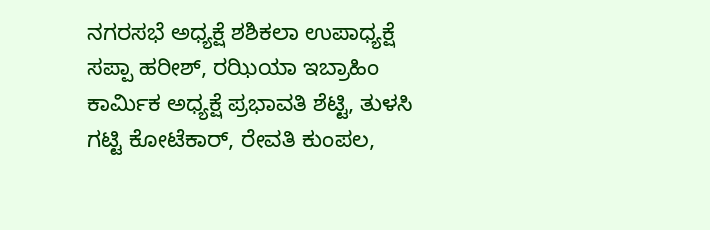ನಗರಸಭೆ ಅಧ್ಯಕ್ಷೆ ಶಶಿಕಲಾ ಉಪಾಧ್ಯಕ್ಷೆ ಸಪ್ಪಾ ಹರೀಶ್, ರಝಿಯಾ ಇಬ್ರಾಹಿಂ ಕಾರ್ಮಿಕ ಅಧ್ಯಕ್ಷೆ ಪ್ರಭಾವತಿ ಶೆಟ್ಟಿ, ತುಳಸಿ ಗಟ್ಟಿ ಕೋಟೆಕಾರ್, ರೇವತಿ ಕುಂಪಲ,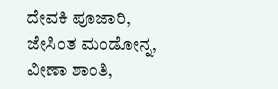ದೇವಕಿ ಪೂಜಾರಿ, ಜೇಸಿಂತ ಮಂಡೋನ್ನ, ವೀಣಾ ಶಾಂತಿ,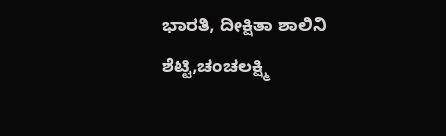ಭಾರತಿ, ದೀಕ್ಷಿತಾ ಶಾಲಿನಿ ಶೆಟ್ಟಿ,ಚಂಚಲಕ್ಷ್ಮಿ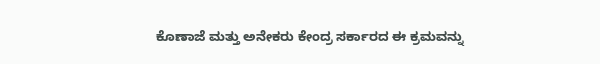ಕೊಣಾಜೆ ಮತ್ತು ಅನೇಕರು ಕೇಂದ್ರ ಸರ್ಕಾರದ ಈ ಕ್ರಮವನ್ನು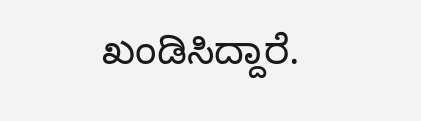ಖಂಡಿಸಿದ್ದಾರೆ.